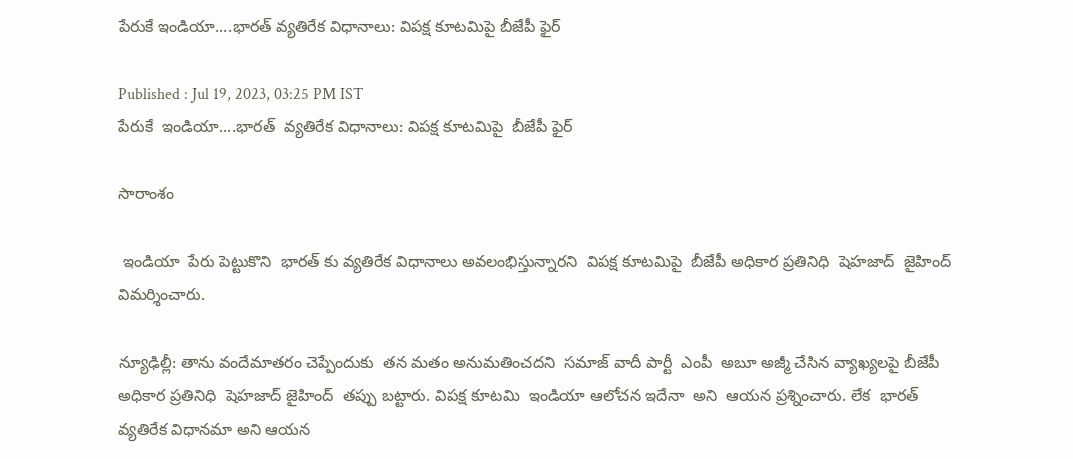పేరుకే ఇండియా....భారత్ వ్యతిరేక విధానాలు: విపక్ష కూటమిపై బీజేపీ ఫైర్

Published : Jul 19, 2023, 03:25 PM IST
పేరుకే  ఇండియా....భారత్  వ్యతిరేక విధానాలు: విపక్ష కూటమిపై  బీజేపీ ఫైర్

సారాంశం

 ఇండియా  పేరు పెట్టుకొని  భారత్ కు వ్యతిరేక విధానాలు అవలంభిస్తున్నారని  విపక్ష కూటమిపై  బీజేపీ అధికార ప్రతినిధి  షెహజాద్  జైహింద్ విమర్శించారు.

న్యూఢిల్లీ: తాను వందేమాతరం చెప్పేందుకు  తన మతం అనుమతించదని  సమాజ్ వాదీ పార్టీ  ఎంపీ  అబూ అజ్మీ చేసిన వ్యాఖ్యలపై బీజేపీ అధికార ప్రతినిధి  షెహజాద్ జైహింద్  తప్పు బట్టారు. విపక్ష కూటమి  ఇండియా ఆలోచన ఇదేనా  అని  ఆయన ప్రశ్నించారు. లేక  భారత్ వ్యతిరేక విధానమా అని ఆయన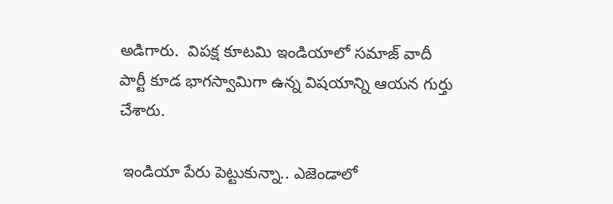అడిగారు.  విపక్ష కూటమి ఇండియాలో సమాజ్ వాదీ పార్టీ కూడ భాగస్వామిగా ఉన్న విషయాన్ని ఆయన గుర్తు చేశారు.

 ఇండియా పేరు పెట్టుకున్నా.. ఎజెండాలో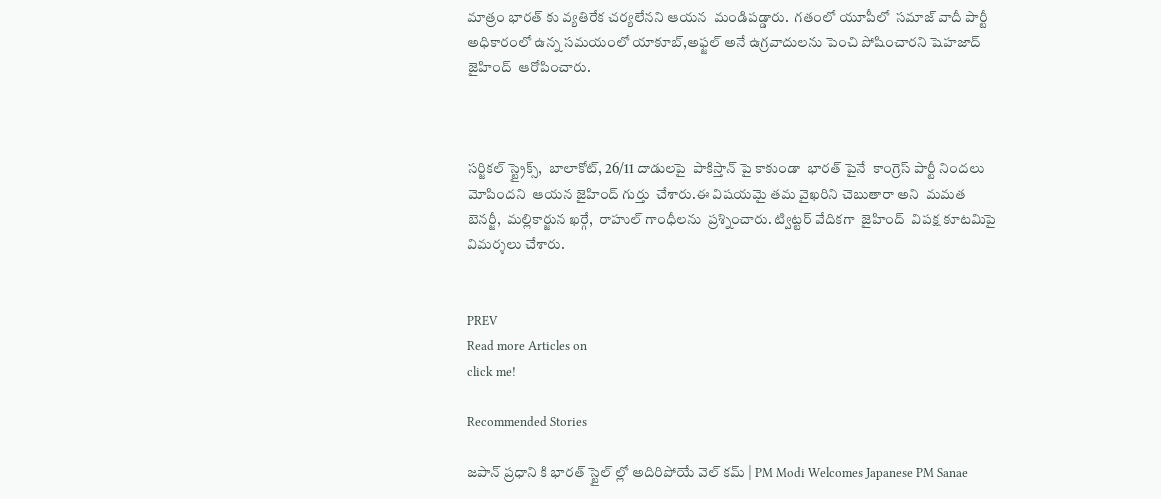మాత్రం భారత్ కు వ్యతిరేక చర్యలేనని ఆయన  మండిపడ్డారు.  గతంలో యూపీలో  సమాజ్ వాదీ పార్టీ అధికారంలో ఉన్న సమయంలో యాకూబ్,అఫ్జల్ అనే ఉగ్రవాదులను పెంచి పోషించారని షెహజాద్ జైహింద్  ఆరోపించారు.



సర్జికల్ స్ట్రైక్స్,  బాలాకోట్, 26/11 దాడులపై  పాకిస్తాన్ పై కాకుండా  భారత్ పైనే  కాంగ్రెస్ పార్టీ నిందలు మోపిందని  ఆయన జైహింద్ గుర్తు  చేశారు.ఈ విషయమై తమ వైఖరిని చెబుతారా అని  మమత బెనర్జీ,  మల్లికార్జున ఖర్గే,  రాహుల్ గాంధీలను  ప్రశ్నించారు. ట్విట్టర్ వేదికగా  జైహింద్  విపక్ష కూటమిపై  విమర్శలు చేశారు.


PREV
Read more Articles on
click me!

Recommended Stories

జపాన్ ప్రధాని కి భారత్ స్టైల్ ల్లో అదిరిపోయే వెల్ కమ్ | PM Modi Welcomes Japanese PM Sanae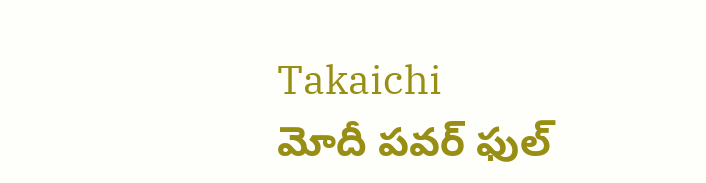Takaichi
మోదీ పవర్ ఫుల్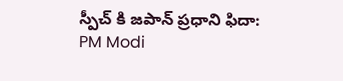స్పీచ్ కి జపాన్ ప్రధాని ఫిదా: PM Modi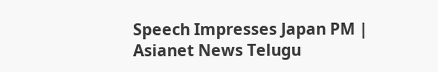Speech Impresses Japan PM | Asianet News Telugu